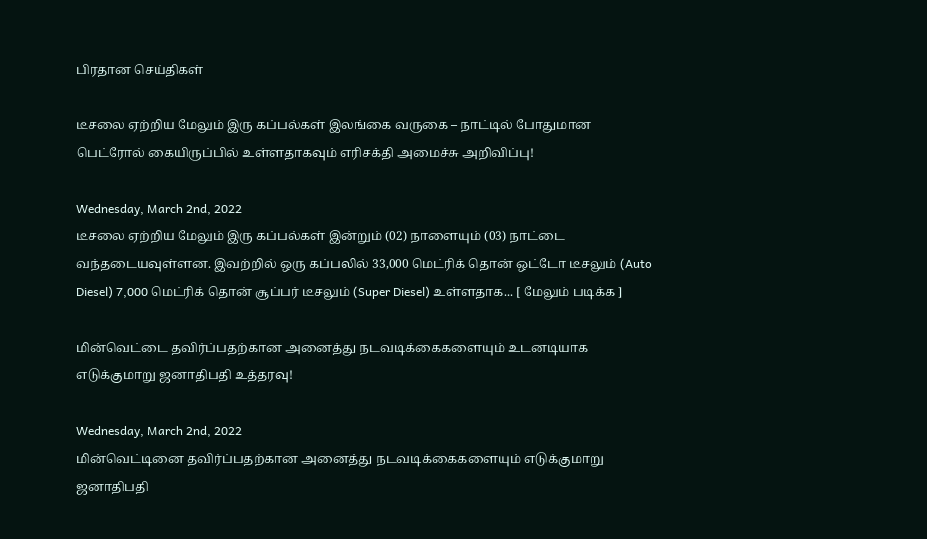பிரதான செய்திகள்

டீசலை ஏற்றிய மேலும் இரு கப்பல்கள் இலங்கை வருகை – நாட்டில் போதுமான பெட்ரோல் கையிருப்பில் உள்ளதாகவும் எரிசக்தி அமைச்சு அறிவிப்பு!

Wednesday, March 2nd, 2022
டீசலை ஏற்றிய மேலும் இரு கப்பல்கள் இன்றும் (02) நாளையும் (03) நாட்டை வந்தடையவுள்ளன. இவற்றில் ஒரு கப்பலில் 33,000 மெட்ரிக் தொன் ஒட்டோ டீசலும் (Auto Diesel) 7,000 மெட்ரிக் தொன் சூப்பர் டீசலும் (Super Diesel) உள்ளதாக... [ மேலும் படிக்க ]

மின்வெட்டை தவிர்ப்பதற்கான அனைத்து நடவடிக்கைகளையும் உடனடியாக எடுக்குமாறு ஜனாதிபதி உத்தரவு!

Wednesday, March 2nd, 2022
மின்வெட்டினை தவிர்ப்பதற்கான அனைத்து நடவடிக்கைகளையும் எடுக்குமாறு ஜனாதிபதி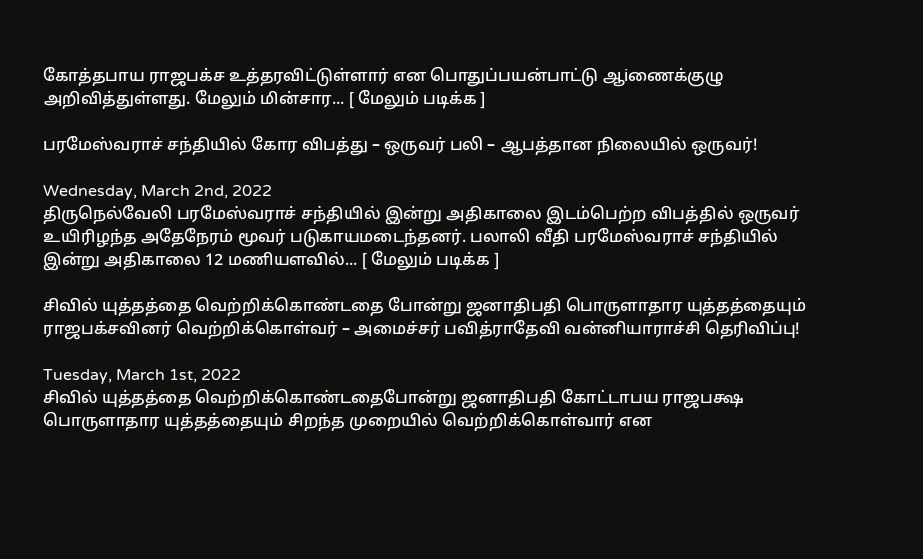கோத்தபாய ராஜபக்ச உத்தரவிட்டுள்ளார் என பொதுப்பயன்பாட்டு ஆiணைக்குழு அறிவித்துள்ளது. மேலும் மின்சார... [ மேலும் படிக்க ]

பரமேஸ்வராச் சந்தியில் கோர விபத்து – ஒருவர் பலி – ஆபத்தான நிலையில் ஒருவர்!

Wednesday, March 2nd, 2022
திருநெல்வேலி பரமேஸ்வராச் சந்தியில் இன்று அதிகாலை இடம்பெற்ற விபத்தில் ஒருவர் உயிரிழந்த அதேநேரம் மூவர் படுகாயமடைந்தனர். பலாலி வீதி பரமேஸ்வராச் சந்தியில் இன்று அதிகாலை 12 மணியளவில்... [ மேலும் படிக்க ]

சிவில் யுத்தத்தை வெற்றிக்கொண்டதை போன்று ஜனாதிபதி பொருளாதார யுத்தத்தையும் ராஜபக்சவினர் வெற்றிக்கொள்வர் – அமைச்சர் பவித்ராதேவி வன்னியாராச்சி தெரிவிப்பு!

Tuesday, March 1st, 2022
சிவில் யுத்தத்தை வெற்றிக்கொண்டதைபோன்று ஜனாதிபதி கோட்டாபய ராஜபக்ஷ பொருளாதார யுத்தத்தையும் சிறந்த முறையில் வெற்றிக்கொள்வார் என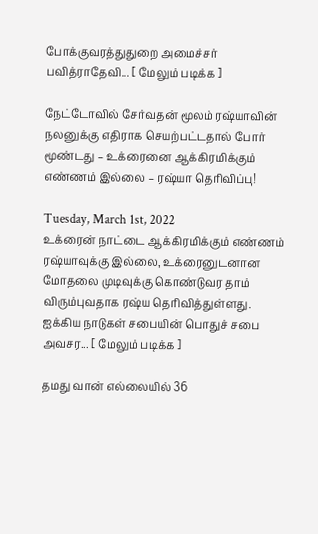போக்குவரத்துதுறை அமைச்சர் பவித்ராதேவி... [ மேலும் படிக்க ]

நேட்டோவில் சேர்வதன் மூலம் ரஷ்யாவின் நலனுக்கு எதிராக செயற்பட்டதால் போர் மூண்டது – உக்ரைனை ஆக்கிரமிக்கும் எண்ணம் இல்லை – ரஷ்யா தெரிவிப்பு!

Tuesday, March 1st, 2022
உக்ரைன் நாட்டை ஆக்கிரமிக்கும் எண்ணம் ரஷ்யாவுக்கு இல்லை, உக்ரைனுடனான மோதலை முடிவுக்கு கொண்டுவர தாம் விரும்புவதாக ரஷ்ய தெரிவித்துள்ளது. ஐக்கிய நாடுகள் சபையின் பொதுச் சபை அவசர... [ மேலும் படிக்க ]

தமது வான் எல்லையில் 36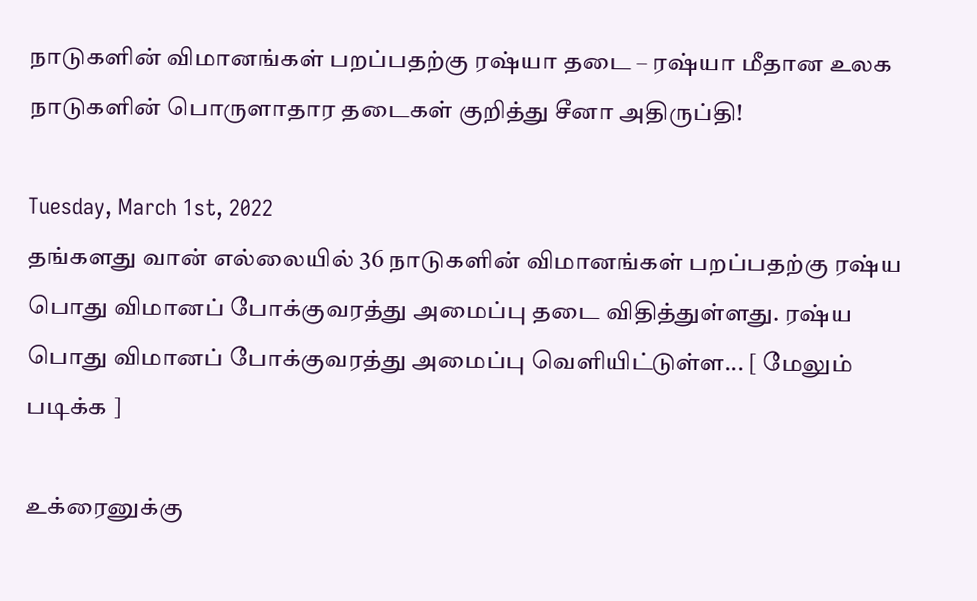நாடுகளின் விமானங்கள் பறப்பதற்கு ரஷ்யா தடை – ரஷ்யா மீதான உலக நாடுகளின் பொருளாதார தடைகள் குறித்து சீனா அதிருப்தி!

Tuesday, March 1st, 2022
தங்களது வான் எல்லையில் 36 நாடுகளின் விமானங்கள் பறப்பதற்கு ரஷ்ய பொது விமானப் போக்குவரத்து அமைப்பு தடை விதித்துள்ளது. ரஷ்ய பொது விமானப் போக்குவரத்து அமைப்பு வெளியிட்டுள்ள... [ மேலும் படிக்க ]

உக்ரைனுக்கு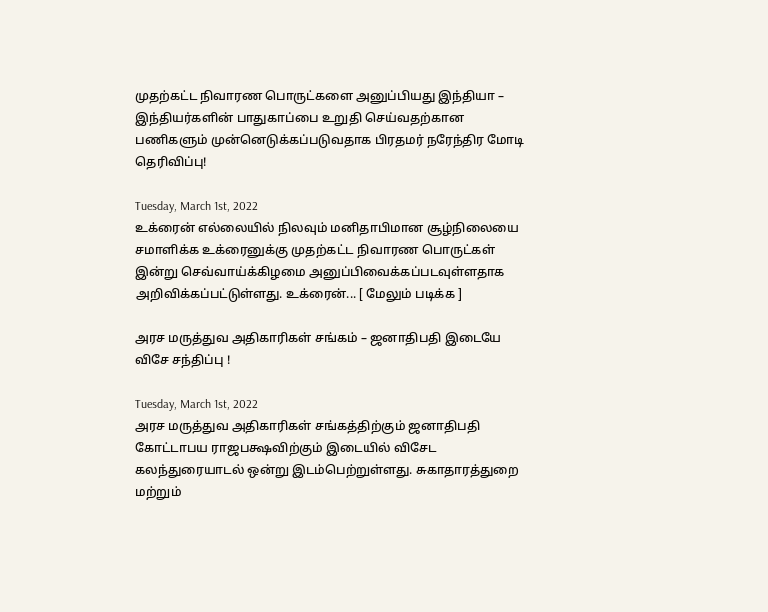முதற்கட்ட நிவாரண பொருட்களை அனுப்பியது இந்தியா – இந்தியர்களின் பாதுகாப்பை உறுதி செய்வதற்கான பணிகளும் முன்னெடுக்கப்படுவதாக பிரதமர் நரேந்திர மோடி தெரிவிப்பு!

Tuesday, March 1st, 2022
உக்ரைன் எல்லையில் நிலவும் மனிதாபிமான சூழ்நிலையை சமாளிக்க உக்ரைனுக்கு முதற்கட்ட நிவாரண பொருட்கள் இன்று செவ்வாய்க்கிழமை அனுப்பிவைக்கப்படவுள்ளதாக அறிவிக்கப்பட்டுள்ளது. உக்ரைன்... [ மேலும் படிக்க ]

அரச மருத்துவ அதிகாரிகள் சங்கம் – ஜனாதிபதி இடையே விசே சந்திப்பு !

Tuesday, March 1st, 2022
அரச மருத்துவ அதிகாரிகள் சங்கத்திற்கும் ஜனாதிபதி கோட்டாபய ராஜபக்ஷவிற்கும் இடையில் விசேட கலந்துரையாடல் ஒன்று இடம்பெற்றுள்ளது. சுகாதாரத்துறை மற்றும்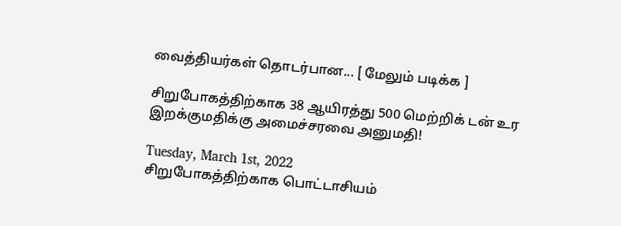வைத்தியர்கள் தொடர்பான... [ மேலும் படிக்க ]

சிறுபோகத்திற்காக 38 ஆயிரத்து 500 மெற்றிக் டன் உர இறக்குமதிக்கு அமைச்சரவை அனுமதி!

Tuesday, March 1st, 2022
சிறுபோகத்திற்காக பொட்டாசியம்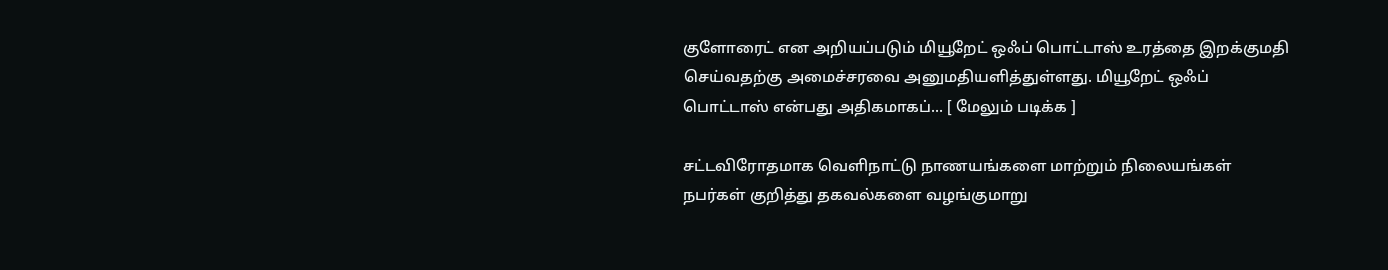குளோரைட் என அறியப்படும் மியூறேட் ஒஃப் பொட்டாஸ் உரத்தை இறக்குமதி செய்வதற்கு அமைச்சரவை அனுமதியளித்துள்ளது. மியூறேட் ஒஃப் பொட்டாஸ் என்பது அதிகமாகப்... [ மேலும் படிக்க ]

சட்டவிரோதமாக வெளிநாட்டு நாணயங்களை மாற்றும் நிலையங்கள் நபர்கள் குறித்து தகவல்களை வழங்குமாறு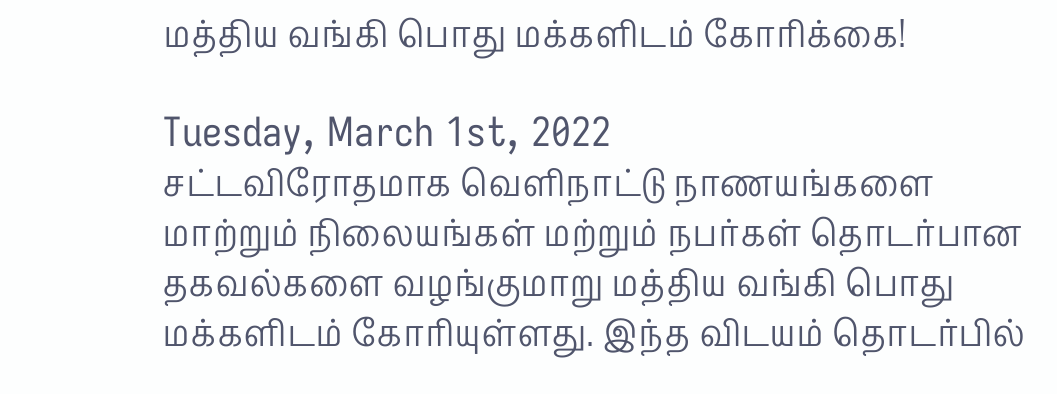மத்திய வங்கி பொது மக்களிடம் கோரிக்கை!

Tuesday, March 1st, 2022
சட்டவிரோதமாக வெளிநாட்டு நாணயங்களை மாற்றும் நிலையங்கள் மற்றும் நபர்கள் தொடர்பான தகவல்களை வழங்குமாறு மத்திய வங்கி பொது மக்களிடம் கோரியுள்ளது. இந்த விடயம் தொடர்பில்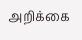அறிக்கை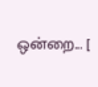ஒன்றை... [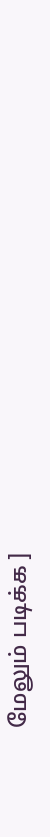மேலும் படிக்க ]